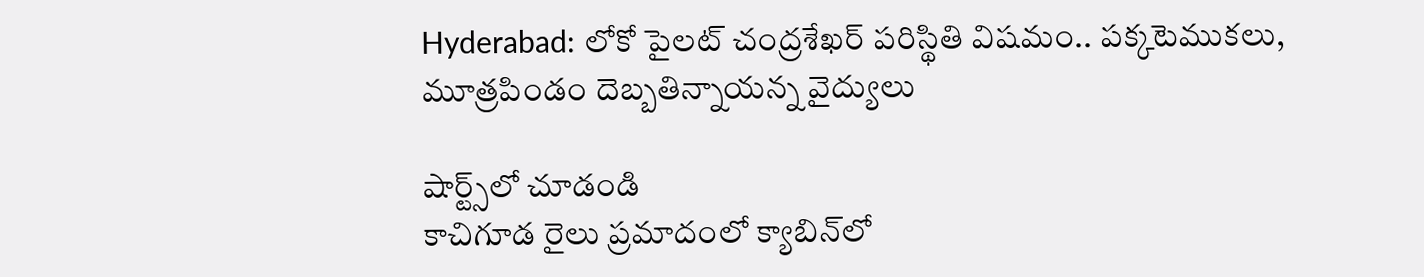Hyderabad: లోకో పైలట్ చంద్రశేఖర్ పరిస్థితి విషమం.. పక్కటెముకలు, మూత్రపిండం దెబ్బతిన్నాయన్న వైద్యులు

షార్ట్స్‌లో చూడండి
కాచిగూడ రైలు ప్రమాదంలో క్యాబిన్‌లో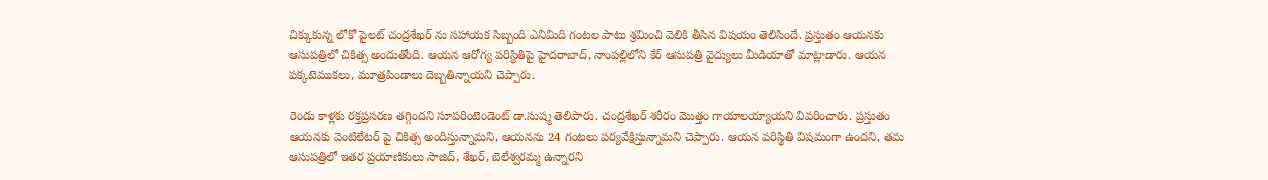చిక్కుకున్న లోకో పైలట్‌ చంద్రశేఖర్ ను సహాయక సిబ్బంది ఎనిమిది గంటల పాటు శ్రమించి వెలికి తీసిన విషయం తెలిసిందే. ప్రస్తుతం ఆయనకు ఆసుపత్రిలో చికిత్స అందుతోంది. ఆయన ఆరోగ్య పరిస్థితిపై హైదరాబాద్, నాంపల్లిలోని కేర్ ఆసుపత్రి వైద్యులు మీడియాతో మాట్లాడారు. ఆయన పక్కటెముకలు, మూత్రపిండాలు దెబ్బతిన్నాయని చెప్పారు.

రెండు కాళ్లకు రక్తప్రసరణ తగ్గిందని సూపరింటెండెంట్ డా.సుష్మ తెలిపారు. చంద్రశేఖర్ శరీరం మొత్తం గాయాలయ్యాయని వివరించారు. ప్రస్తుతం ఆయనకు వెంటిలేటర్ పై చికిత్స అందిస్తున్నామని, ఆయనను 24 గంటలు పర్యవేక్షిస్తున్నామని చెప్పారు. ఆయన పరిస్థితి విషమంగా ఉందని, తమ ఆసుపత్రిలో ఇతర ప్రయాణికులు సాజిద్, శేఖర్, బెలేశ్వరమ్మ ఉన్నారని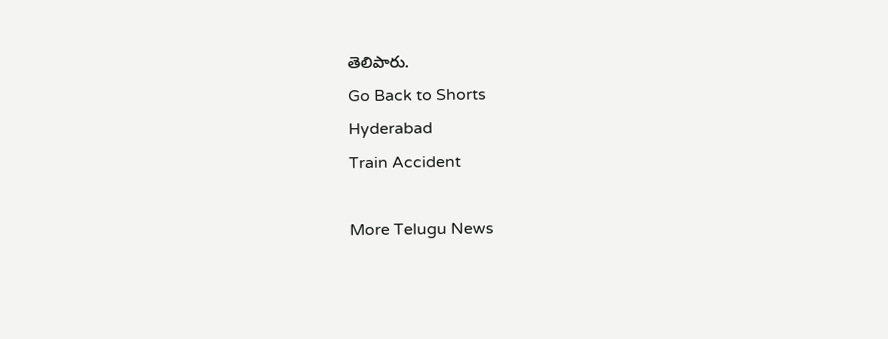తెలిపారు.
Go Back to Shorts
Hyderabad
Train Accident

More Telugu News